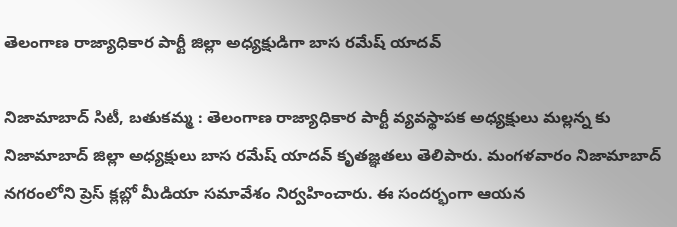తెలంగాణ రాజ్యాధికార పార్టీ జిల్లా అధ్యక్షుడిగా బాస రమేష్ యాదవ్

నిజామాబాద్ సిటీ, బతుకమ్మ : తెలంగాణ రాజ్యాధికార పార్టీ వ్యవస్థాపక అధ్యక్షులు మల్లన్న కు నిజామాబాద్ జిల్లా అధ్యక్షులు బాస రమేష్ యాదవ్ కృతజ్ఞతలు తెలిపారు. మంగళవారం నిజామాబాద్ నగరంలోని ప్రెస్ క్లబ్లో మీడియా సమావేశం నిర్వహించారు. ఈ సందర్భంగా ఆయన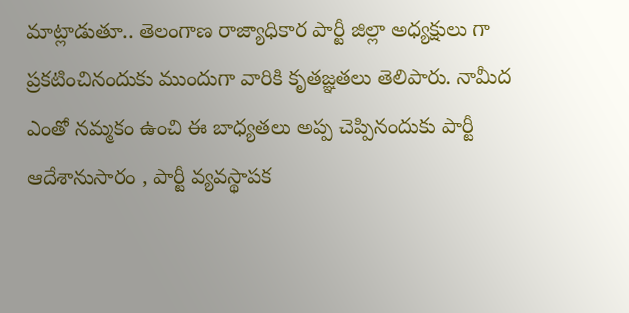మాట్లాడుతూ.. తెలంగాణ రాజ్యాధికార పార్టీ జిల్లా అధ్యక్షులు గా ప్రకటించినందుకు ముందుగా వారికి కృతజ్ఞతలు తెలిపారు. నామీద ఎంతో నమ్మకం ఉంచి ఈ బాధ్యతలు అప్ప చెప్పినందుకు పార్టీ ఆదేశానుసారం , పార్టీ వ్యవస్థాపక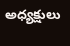అధ్యక్షులు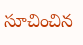సూచించిన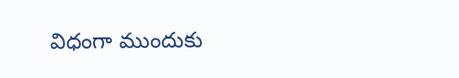విధంగా ముందుకు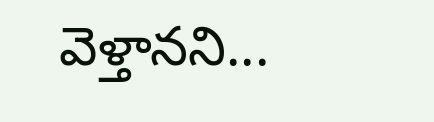వెళ్తానని...